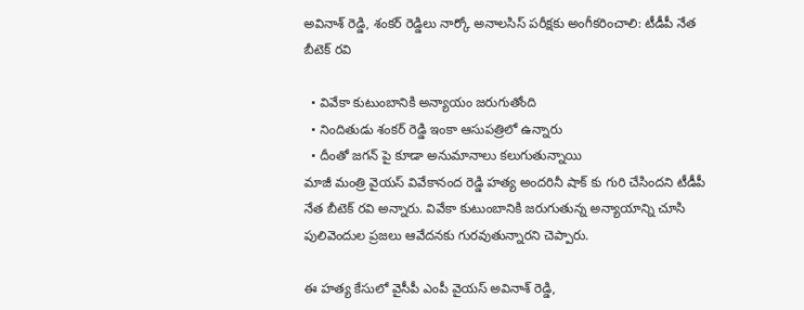అవినాశ్ రెడ్డి, శంకర్ రెడ్డిలు నార్కో అనాలసిస్ పరీక్షకు అంగీకరించాలి: టీడీపీ నేత బీటెక్ రవి

  • వివేకా కుటుంబానికి అన్యాయం జరుగుతోంది
  • నిందితుడు శంకర్ రెడ్డి ఇంకా ఆసుపత్రిలో ఉన్నారు
  • దీంతో జగన్ పై కూడా అనుమానాలు కలుగుతున్నాయి
మాజీ మంత్రి వైయస్ వివేకానంద రెడ్డి హత్య అందరినీ షాక్ కు గురి చేసిందని టీడీపీ నేత బీటెక్ రవి అన్నారు. వివేకా కుటుంబానికి జరుగుతున్న అన్యాయాన్ని చూసి పులివెందుల ప్రజలు ఆవేదనకు గురవుతున్నారని చెప్పారు.

ఈ హత్య కేసులో వైసీపీ ఎంపీ వైయస్ అవినాశ్ రెడ్డి,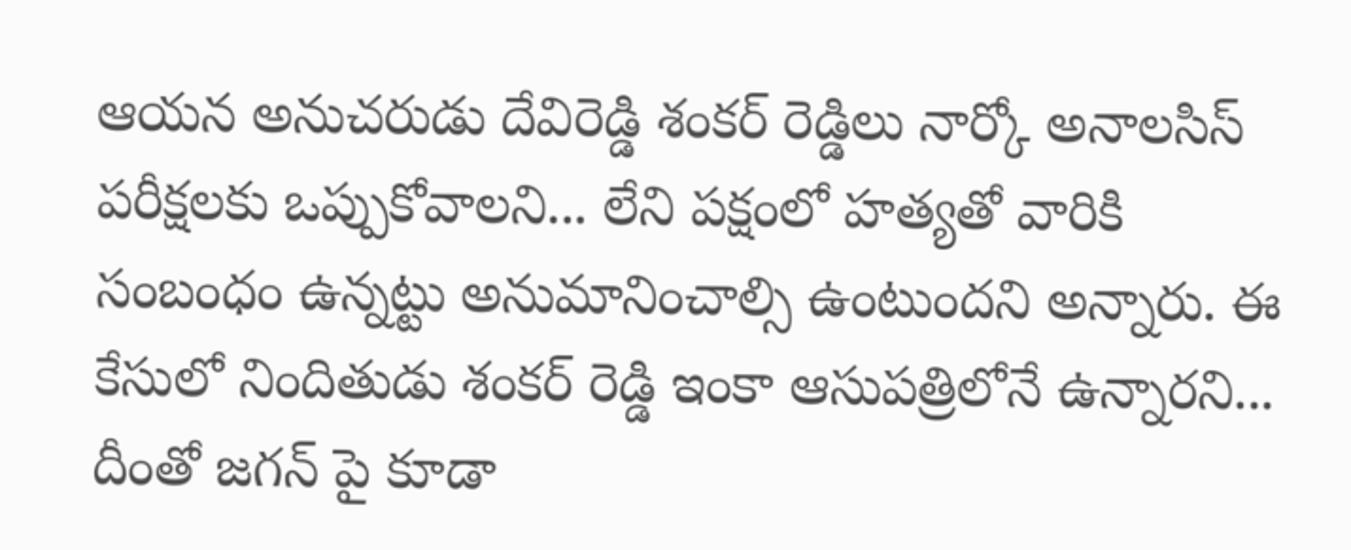ఆయన అనుచరుడు దేవిరెడ్డి శంకర్ రెడ్డిలు నార్కో అనాలసిస్ పరీక్షలకు ఒప్పుకోవాలని... లేని పక్షంలో హత్యతో వారికి సంబంధం ఉన్నట్టు అనుమానించాల్సి ఉంటుందని అన్నారు. ఈ కేసులో నిందితుడు శంకర్ రెడ్డి ఇంకా ఆసుపత్రిలోనే ఉన్నారని... దీంతో జగన్ పై కూడా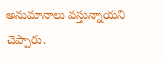అనుమానాలు వస్తున్నాయని చెప్పారు.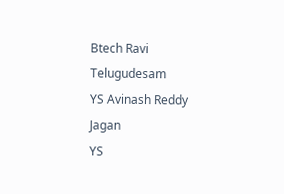Btech Ravi
Telugudesam
YS Avinash Reddy
Jagan
YS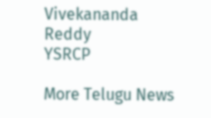Vivekananda Reddy
YSRCP

More Telugu News